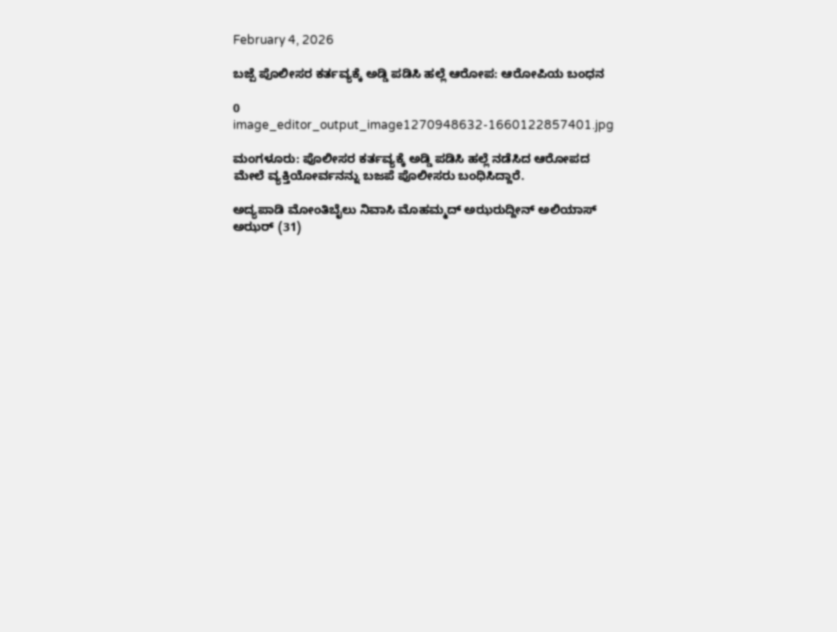February 4, 2026

ಬಜ್ಪೆ ಪೊಲೀಸರ ಕರ್ತವ್ಯಕ್ಕೆ ಅಡ್ಡಿ ಪಡಿಸಿ ಹಲ್ಲೆ ಆರೋಪ: ಆರೋಪಿಯ ಬಂಧನ

0
image_editor_output_image1270948632-1660122857401.jpg

ಮಂಗಳೂರು: ಪೊಲೀಸರ ಕರ್ತವ್ಯಕ್ಕೆ ಅಡ್ಡಿ ಪಡಿಸಿ ಹಲ್ಲೆ ನಡೆಸಿದ ಆರೋಪದ ಮೇಲೆ ವ್ಯಕ್ತಿಯೋರ್ವನನ್ನು ಬಜಪೆ ಪೊಲೀಸರು ಬಂಧಿಸಿದ್ದಾರೆ.

ಅದ್ಯಪಾಡಿ ಮೋಂತಿಬೈಲು ನಿವಾಸಿ ಮೊಹಮ್ಮದ್ ಅಝರುದ್ದೀನ್ ಅಲಿಯಾಸ್ ಅಝರ್‍ (31)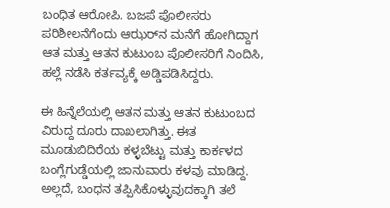ಬಂಧಿತ ಆರೋಪಿ. ಬಜಪೆ ಪೊಲೀಸರು ಪರಿಶೀಲನೆಗೆಂದು ಆಝರ್‌ನ ಮನೆಗೆ ಹೋಗಿದ್ದಾಗ ಆತ ಮತ್ತು ಆತನ ಕುಟುಂಬ ಪೊಲೀಸರಿಗೆ ನಿಂದಿಸಿ, ಹಲ್ಲೆ ನಡೆಸಿ ಕರ್ತವ್ಯಕ್ಕೆ ಅಡ್ಡಿಪಡಿಸಿದ್ದರು.

ಈ ಹಿನ್ನೆಲೆಯಲ್ಲಿ ಆತನ ಮತ್ತು ಆತನ ಕುಟುಂಬದ ವಿರುದ್ದ ದೂರು ದಾಖಲಾಗಿತ್ತು. ಈತ ಮೂಡುಬಿದಿರೆಯ ಕಳ್ಳಬೆಟ್ಟು ಮತ್ತು ಕಾರ್ಕಳದ ಬಂಗ್ಲೆಗುಡ್ಡೆಯಲ್ಲಿ ಜಾನುವಾರು ಕಳವು ಮಾಡಿದ್ದ. ಅಲ್ಲದೆ, ಬಂಧನ ತಪ್ಪಿಸಿಕೊಳ್ಳುವುದಕ್ಕಾಗಿ ತಲೆ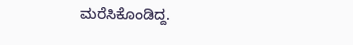ಮರೆಸಿಕೊಂಡಿದ್ದ.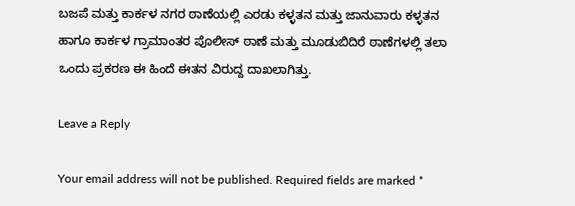ಬಜಪೆ ಮತ್ತು ಕಾರ್ಕಳ ನಗರ ಠಾಣೆಯಲ್ಲಿ ಎರಡು ಕಳ್ಳತನ ಮತ್ತು ಜಾನುವಾರು ಕಳ್ಳತನ ಹಾಗೂ ಕಾರ್ಕಳ ಗ್ರಾಮಾಂತರ ಪೊಲೀಸ್ ಠಾಣೆ ಮತ್ತು ಮೂಡುಬಿದಿರೆ ಠಾಣೆಗಳಲ್ಲಿ ತಲಾ ಒಂದು ಪ್ರಕರಣ ಈ ಹಿಂದೆ ಈತನ ವಿರುದ್ದ ದಾಖಲಾಗಿತ್ತು.

Leave a Reply

Your email address will not be published. Required fields are marked *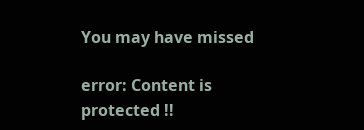You may have missed

error: Content is protected !!